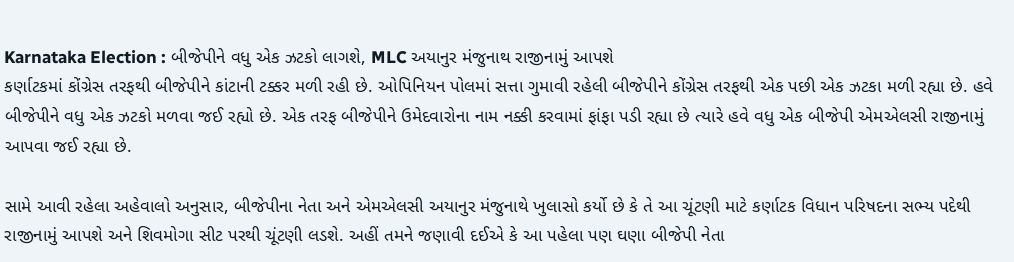Karnataka Election : બીજેપીને વધુ એક ઝટકો લાગશે, MLC અયાનુર મંજુનાથ રાજીનામું આપશે
કર્ણાટકમાં કોંગ્રેસ તરફથી બીજેપીને કાંટાની ટક્કર મળી રહી છે. ઓપિનિયન પોલમાં સત્તા ગુમાવી રહેલી બીજેપીને કોંગ્રેસ તરફથી એક પછી એક ઝટકા મળી રહ્યા છે. હવે બીજેપીને વધુ એક ઝટકો મળવા જઈ રહ્યો છે. એક તરફ બીજેપીને ઉમેદવારોના નામ નક્કી કરવામાં ફાંફા પડી રહ્યા છે ત્યારે હવે વધુ એક બીજેપી એમએલસી રાજીનામું આપવા જઈ રહ્યા છે.

સામે આવી રહેલા અહેવાલો અનુસાર, બીજેપીના નેતા અને એમએલસી અયાનુર મંજુનાથે ખુલાસો કર્યો છે કે તે આ ચૂંટણી માટે કર્ણાટક વિધાન પરિષદના સભ્ય પદેથી રાજીનામું આપશે અને શિવમોગા સીટ પરથી ચૂંટણી લડશે. અહીં તમને જણાવી દઈએ કે આ પહેલા પણ ઘણા બીજેપી નેતા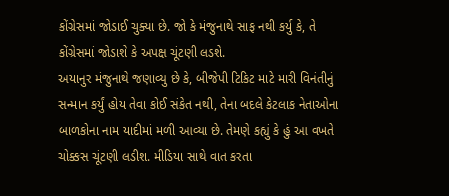કોંગ્રેસમાં જોડાઈ ચુક્યા છે. જો કે મંજુનાથે સાફ નથી કર્યુ કે, તે કોંગ્રેસમાં જોડાશે કે અપક્ષ ચૂંટણી લડશે.
અયાનુર મંજુનાથે જણાવ્યુ છે કે, બીજેપી ટિકિટ માટે મારી વિનંતીનું સન્માન કર્યું હોય તેવા કોઈ સંકેત નથી, તેના બદલે કેટલાક નેતાઓના બાળકોના નામ યાદીમાં મળી આવ્યા છે. તેમણે કહ્યું કે હું આ વખતે ચોક્કસ ચૂંટણી લડીશ. મીડિયા સાથે વાત કરતા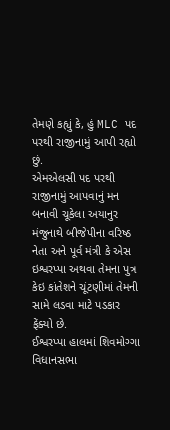તેમણે કહ્યું કે, હું MLC પદ પરથી રાજીનામું આપી રહ્યો છું.
એમએલસી પદ પરથી રાજીનામું આપવાનું મન બનાવી ચૂકેલા અયાનુર મંજુનાથે બીજેપીના વરિષ્ઠ નેતા અને પૂર્વ મંત્રી કે એસ ઇશ્વરપ્પા અથવા તેમના પુત્ર કેઇ કાંતેશને ચૂંટણીમાં તેમની સામે લડવા માટે પડકાર ફેંક્યો છે.
ઈશ્વરપ્પા હાલમાં શિવમોગ્ગા વિધાનસભા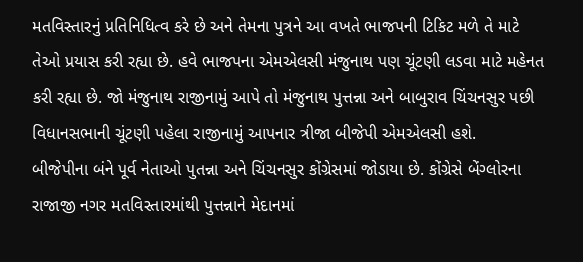મતવિસ્તારનું પ્રતિનિધિત્વ કરે છે અને તેમના પુત્રને આ વખતે ભાજપની ટિકિટ મળે તે માટે તેઓ પ્રયાસ કરી રહ્યા છે. હવે ભાજપના એમએલસી મંજુનાથ પણ ચૂંટણી લડવા માટે મહેનત કરી રહ્યા છે. જો મંજુનાથ રાજીનામું આપે તો મંજુનાથ પુત્તન્ના અને બાબુરાવ ચિંચનસુર પછી વિધાનસભાની ચૂંટણી પહેલા રાજીનામું આપનાર ત્રીજા બીજેપી એમએલસી હશે.
બીજેપીના બંને પૂર્વ નેતાઓ પુતન્ના અને ચિંચનસુર કોંગ્રેસમાં જોડાયા છે. કોંગ્રેસે બેંગ્લોરના રાજાજી નગર મતવિસ્તારમાંથી પુત્તન્નાને મેદાનમાં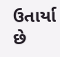ઉતાર્યા છે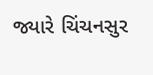જ્યારે ચિંચનસુર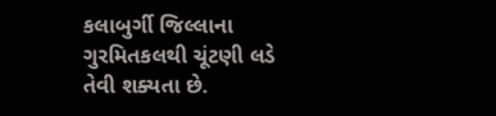કલાબુર્ગી જિલ્લાના ગુરમિતકલથી ચૂંટણી લડે તેવી શક્યતા છે.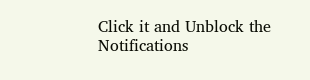Click it and Unblock the Notifications